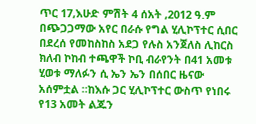ጥር 17,እሁድ ምሽት 4 ሰአት ,2012 ዓ.ም በጭጋጋማው አየር በራሱ የግል ሂሊኮፕተር ሲበር በደረሰ የመከስከስ አደጋ የሉስ አንጀለስ ሊከርስ ክለብ ኮከብ ተጫዋች ኮቢ ብራየንት በ41 አመቱ ሂወቱ ማለፉን ሲ ኤን ኤን በሰበር ዜናው አሰምቷል ።ከእሱ ጋር ሂሊኮፕተር ውስጥ የነበሩ የ13 አመት ልጁን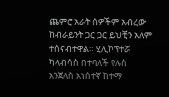ጨምሮ አራት ሰዎችም አብረው ከብራይንት ጋር ጋር ይህቺን አለም ተሰናብተዋል። ሂሊኮፕተሯ ካላብሳስ በተባለች የሉስ አንጀለስ አነሰተኛ ከተማ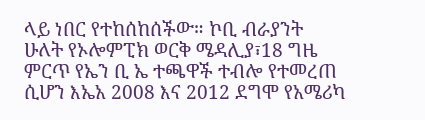ላይ ነበር የተከሰከሰችው። ኮቢ ብራያንት ሁለት የኦሎምፒክ ወርቅ ሜዳሊያ፣18 ግዜ ምርጥ የኤን ቢ ኤ ተጫዋች ተብሎ የተመረጠ ሲሆን እኤአ 2008 እና 2012 ደግሞ የአሜሪካ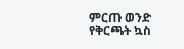ምርጡ ወንድ የቅርጫት ኳስ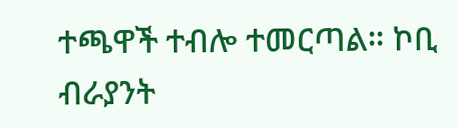ተጫዋች ተብሎ ተመርጣል። ኮቢ ብራያንት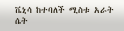ቬኒሳ ከተባለች ሚስቱ አራት ሴት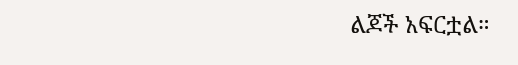ልጆች አፍርቷል።